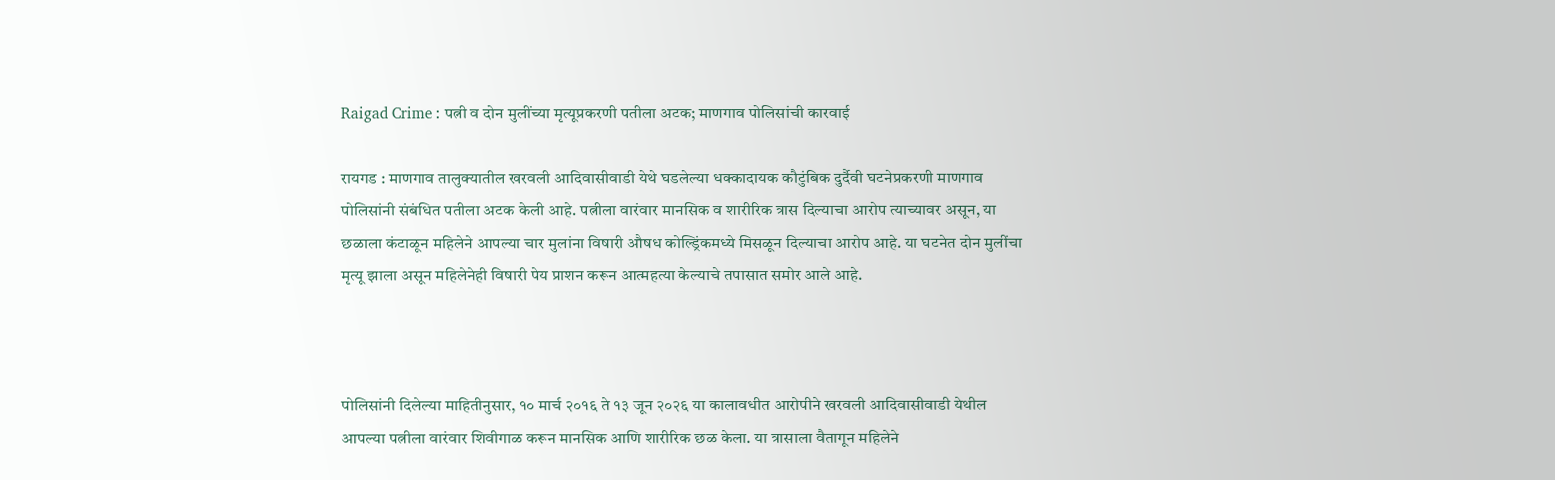Raigad Crime : पत्नी व दोन मुलींच्या मृत्यूप्रकरणी पतीला अटक; माणगाव पोलिसांची कारवाई

रायगड : माणगाव तालुक्यातील खरवली आदिवासीवाडी येथे घडलेल्या धक्कादायक कौटुंबिक दुर्दैवी घटनेप्रकरणी माणगाव पोलिसांनी संबंधित पतीला अटक केली आहे. पत्नीला वारंवार मानसिक व शारीरिक त्रास दिल्याचा आरोप त्याच्यावर असून, या छळाला कंटाळून महिलेने आपल्या चार मुलांना विषारी औषध कोल्ड्रिंकमध्ये मिसळून दिल्याचा आरोप आहे. या घटनेत दोन मुलींचा मृत्यू झाला असून महिलेनेही विषारी पेय प्राशन करून आत्महत्या केल्याचे तपासात समोर आले आहे.



पोलिसांनी दिलेल्या माहितीनुसार, १० मार्च २०१६ ते १३ जून २०२६ या कालावधीत आरोपीने खरवली आदिवासीवाडी येथील आपल्या पत्नीला वारंवार शिवीगाळ करून मानसिक आणि शारीरिक छळ केला. या त्रासाला वैतागून महिलेने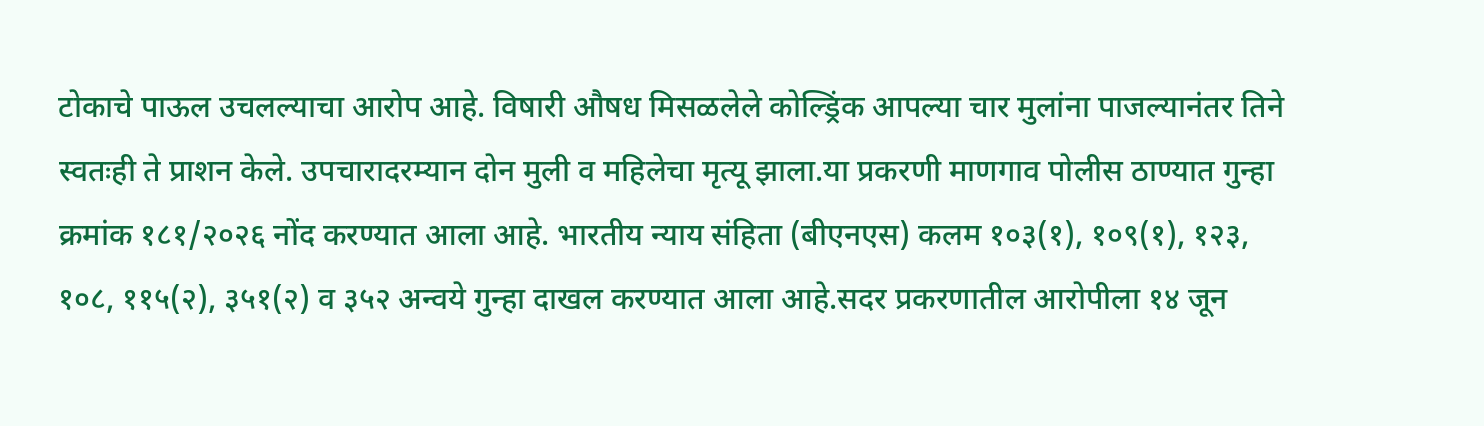टोकाचे पाऊल उचलल्याचा आरोप आहे. विषारी औषध मिसळलेले कोल्ड्रिंक आपल्या चार मुलांना पाजल्यानंतर तिने स्वतःही ते प्राशन केले. उपचारादरम्यान दोन मुली व महिलेचा मृत्यू झाला.या प्रकरणी माणगाव पोलीस ठाण्यात गुन्हा क्रमांक १८१/२०२६ नोंद करण्यात आला आहे. भारतीय न्याय संहिता (बीएनएस) कलम १०३(१), १०९(१), १२३, १०८, ११५(२), ३५१(२) व ३५२ अन्वये गुन्हा दाखल करण्यात आला आहे.सदर प्रकरणातील आरोपीला १४ जून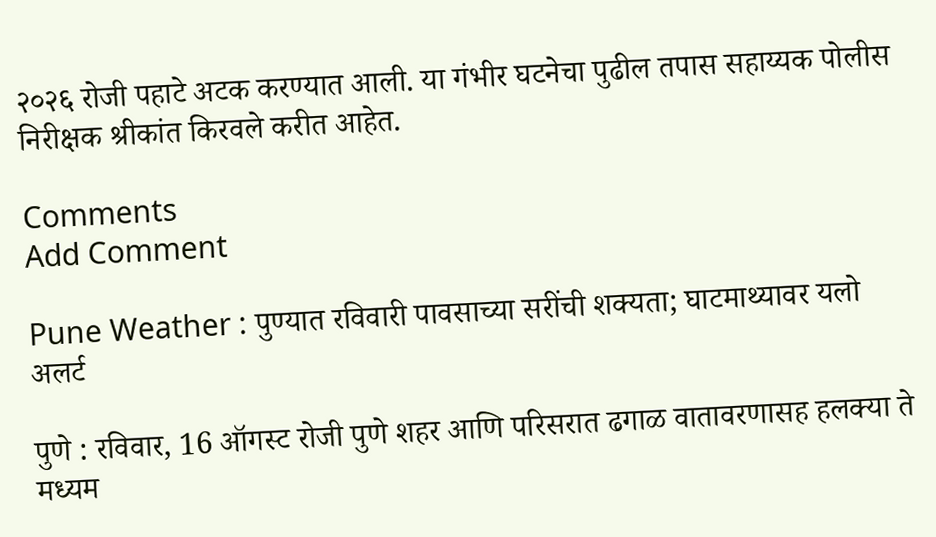२०२६ रोजी पहाटे अटक करण्यात आली. या गंभीर घटनेचा पुढील तपास सहाय्यक पोलीस निरीक्षक श्रीकांत किरवले करीत आहेत.

Comments
Add Comment

Pune Weather : पुण्यात रविवारी पावसाच्या सरींची शक्यता; घाटमाथ्यावर यलो अलर्ट

पुणे : रविवार, 16 ऑगस्ट रोजी पुणे शहर आणि परिसरात ढगाळ वातावरणासह हलक्या ते मध्यम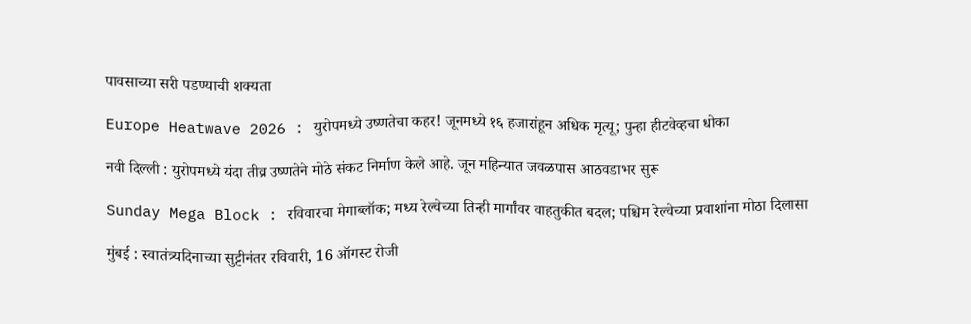पावसाच्या सरी पडण्याची शक्यता

Europe Heatwave 2026 : युरोपमध्ये उष्णतेचा कहर! जूनमध्ये १६ हजारांहून अधिक मृत्यू; पुन्हा हीटवेव्हचा धोका

नवी दिल्ली : युरोपमध्ये यंदा तीव्र उष्णतेने मोठे संकट निर्माण केले आहे. जून महिन्यात जवळपास आठवडाभर सुरू

Sunday Mega Block : रविवारचा मेगाब्लॉक; मध्य रेल्वेच्या तिन्ही मार्गांवर वाहतुकीत बदल; पश्चिम रेल्वेच्या प्रवाशांना मोठा दिलासा

मुंबई : स्वातंत्र्यदिनाच्या सुट्टीनंतर रविवारी, 16 ऑगस्ट रोजी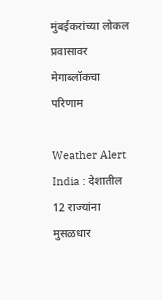मुंबईकरांच्या लोकल प्रवासावर मेगाब्लॉकचा परिणाम

Weather Alert India : देशातील 12 राज्यांना मुसळधार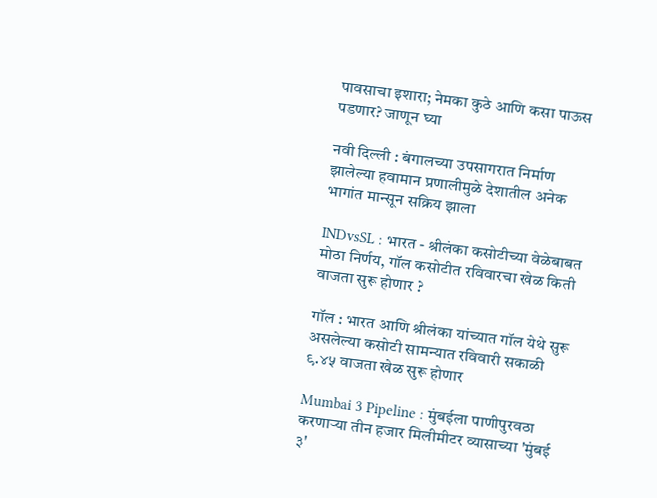पावसाचा इशारा; नेमका कुठे आणि कसा पाऊस पडणार? जाणून घ्या

नवी दिल्ली : बंगालच्या उपसागरात निर्माण झालेल्या हवामान प्रणालीमुळे देशातील अनेक भागांत मान्सून सक्रिय झाला

INDvsSL : भारत - श्रीलंका कसोटीच्या वेळेबाबत मोठा निर्णय, गॉल कसोटीत रविवारचा खेळ किती वाजता सुरू होणार ?

गॉल : भारत आणि श्रीलंका यांच्यात गॉल येथे सुरू असलेल्या कसोटी सामन्यात रविवारी सकाळी ९.४५ वाजता खेळ सुरू होणार

Mumbai 3 Pipeline : मुंबईला पाणीपुरवठा करणाऱ्या तीन हजार मिलीमीटर व्यासाच्या 'मुंबई ३'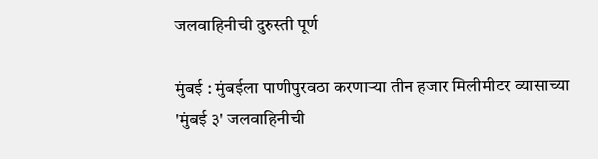जलवाहिनीची दुरुस्ती पूर्ण

मुंबई : मुंबईला पाणीपुरवठा करणाऱ्या तीन हजार मिलीमीटर व्यासाच्या 'मुंबई ३' जलवाहिनीची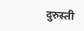दुरुस्ती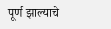पूर्ण झाल्याचे